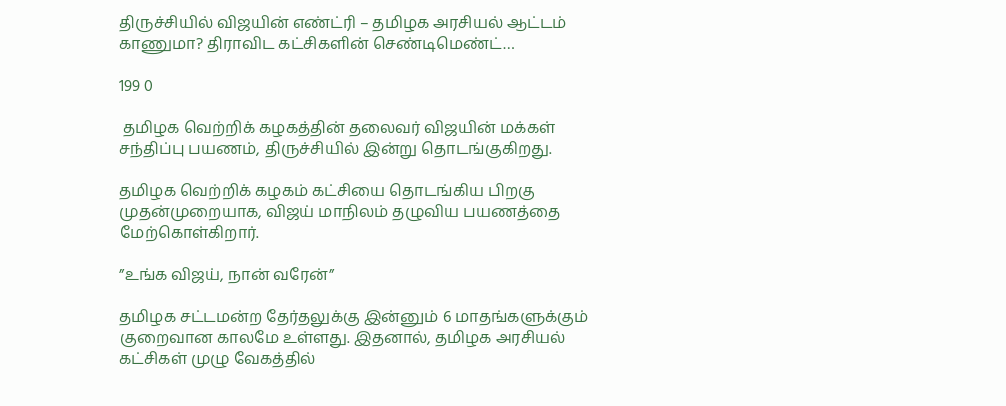திருச்சியில் விஜயின் எண்ட்ரி – தமிழக அரசியல் ஆட்டம் காணுமா? திராவிட கட்சிகளின் செண்டிமெண்ட்…

199 0

 தமிழக வெற்றிக் கழகத்தின் தலைவர் விஜயின் மக்கள் சந்திப்பு பயணம், திருச்சியில் இன்று தொடங்குகிறது.

தமிழக வெற்றிக் கழகம் கட்சியை தொடங்கிய பிறகு முதன்முறையாக, விஜய் மாநிலம் தழுவிய பயணத்தை மேற்கொள்கிறார்.

”உங்க விஜய், நான் வரேன்”

தமிழக சட்டமன்ற தேர்தலுக்கு இன்னும் 6 மாதங்களுக்கும் குறைவான காலமே உள்ளது. இதனால், தமிழக அரசியல் கட்சிகள் முழு வேகத்தில்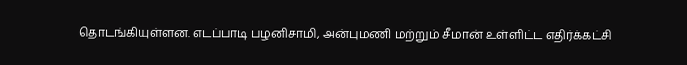தொடங்கியுள்ளன. எடப்பாடி பழனிசாமி, அன்புமணி மற்றும் சீமான் உள்ளிட்ட எதிர்க்கட்சி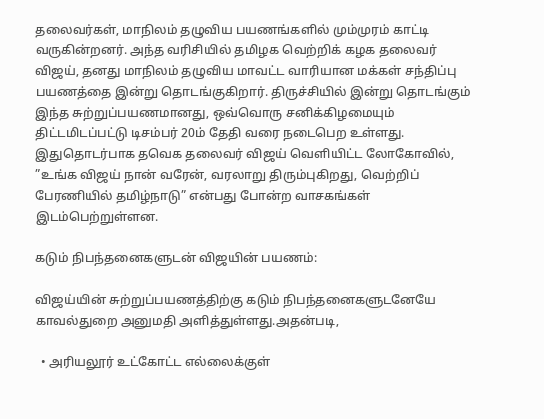தலைவர்கள், மாநிலம் தழுவிய பயணங்களில் மும்முரம் காட்டி வருகின்றனர். அந்த வரிசியில் தமிழக வெற்றிக் கழக தலைவர் விஜய், தனது மாநிலம் தழுவிய மாவட்ட வாரியான மக்கள் சந்திப்பு பயணத்தை இன்று தொடங்குகிறார். திருச்சியில் இன்று தொடங்கும் இந்த சுற்றுப்பயணமானது, ஒவ்வொரு சனிக்கிழமையும் திட்டமிடப்பட்டு டிசம்பர் 20ம் தேதி வரை நடைபெற உள்ளது. இதுதொடர்பாக தவெக தலைவர் விஜய் வெளியிட்ட லோகோவில், ”உங்க விஜய் நான் வரேன், வரலாறு திரும்புகிறது, வெற்றிப் பேரணியில் தமிழ்நாடு” என்பது போன்ற வாசகங்கள் இடம்பெற்றுள்ளன.

கடும் நிபந்தனைகளுடன் விஜயின் பயணம்:

விஜய்யின் சுற்றுப்பயணத்திற்கு கடும் நிபந்தனைகளுடனேயே காவல்துறை அனுமதி அளித்துள்ளது.அதன்படி,

  • அரியலூர் உட்கோட்ட எல்லைக்குள்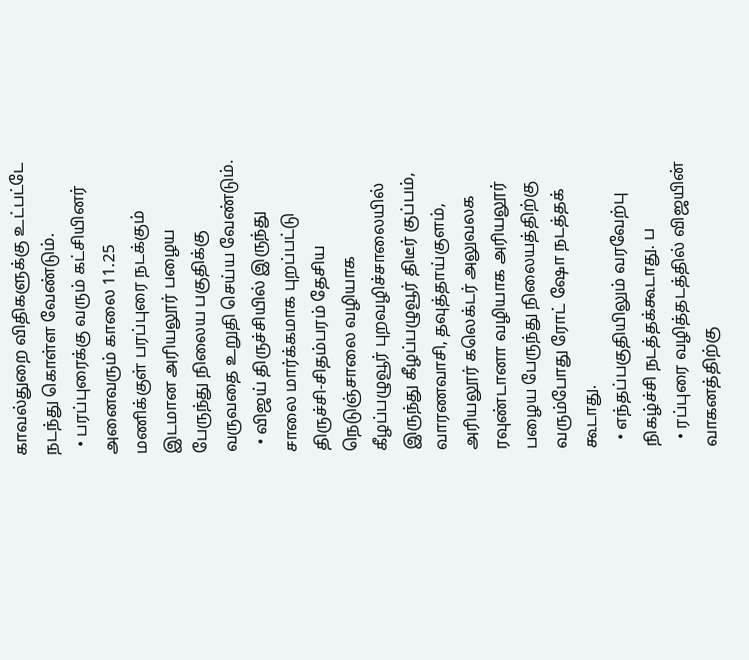காவல்துறை விதிகளுக்கு உட்பட்டே நடந்து கொள்ள வேண்டும்.
  • பரப்புரைக்கு வரும் கட்சியினர் அனைவரும் காலை 11.25 மணிக்குள் பரப்புரை நடக்கும் இடமான அரியலூர் பழைய பேருந்து நிலைய பகுதிக்கு வருவதை உறுதி செய்ய வேண்டும்.
  • விஜய் திருச்சியில் இருந்து சாலை மார்க்கமாக புறப்பட்டு திருச்சி-சிதம்பரம் தேசிய நெடுஞ்சாலை வழியாக கீழப்பழுவூர் புறவழிச்சாலையில் இருந்து கீழப்பழுவூர் திடீர் குப்பம், வாரணவாசி, தவுத்தாய்குளம், அரியலூர் கலெக்டர் அலுவலக ரவுண்டானா வழியாக அரியலூர் பழைய பேருந்து நிலையத்திற்கு வரும்போது ரோட் ஷோ நடத்தக் கூடாது.
  • எந்தப்பகுதியிலும் வரவேற்பு நிகழ்ச்சி நடத்தக்கூடாது. ப
  • ரப்புரை வழித்தடத்தில் விஜயின்  வாகனத்திற்கு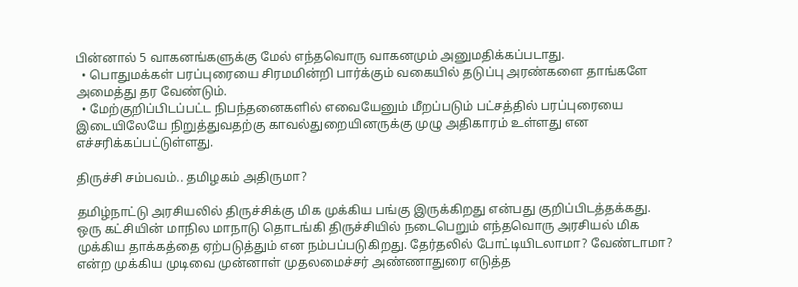பின்னால் 5 வாகனங்களுக்கு மேல் எந்தவொரு வாகனமும் அனுமதிக்கப்படாது.
  • பொதுமக்கள் பரப்புரையை சிரமமின்றி பார்க்கும் வகையில் தடுப்பு அரண்களை தாங்களே அமைத்து தர வேண்டும்.
  • மேற்குறிப்பிடப்பட்ட நிபந்தனைகளில் எவையேனும் மீறப்படும் பட்சத்தில் பரப்புரையை இடையிலேயே நிறுத்துவதற்கு காவல்துறையினருக்கு முழு அதிகாரம் உள்ளது என எச்சரிக்கப்பட்டுள்ளது.

திருச்சி சம்பவம்.. தமிழகம் அதிருமா?

தமிழ்நாட்டு அரசியலில் திருச்சிக்கு மிக முக்கிய பங்கு இருக்கிறது என்பது குறிப்பிடத்தக்கது. ஒரு கட்சியின் மாநில மாநாடு தொடங்கி திருச்சியில் நடைபெறும் எந்தவொரு அரசியல் மிக முக்கிய தாக்கத்தை ஏற்படுத்தும் என நம்பப்படுகிறது. தேர்தலில் போட்டியிடலாமா? வேண்டாமா? என்ற முக்கிய முடிவை முன்னாள் முதலமைச்சர் அண்ணாதுரை எடுத்த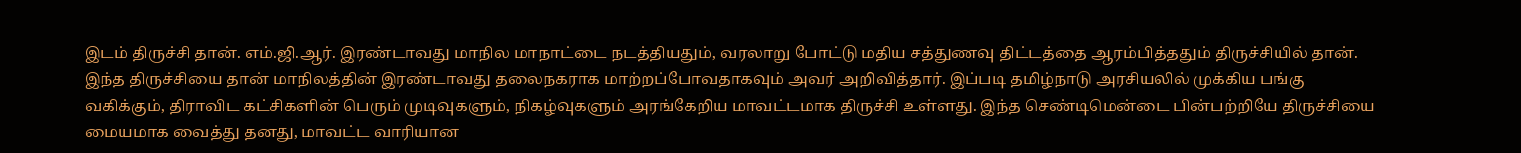இடம் திருச்சி தான். எம்.ஜி.ஆர். இரண்டாவது மாநில மாநாட்டை நடத்தியதும், வரலாறு போட்டு மதிய சத்துணவு திட்டத்தை ஆரம்பித்ததும் திருச்சியில் தான். இந்த திருச்சியை தான் மாநிலத்தின் இரண்டாவது தலைநகராக மாற்றப்போவதாகவும் அவர் அறிவித்தார். இப்படி தமிழ்நாடு அரசியலில் முக்கிய பங்கு வகிக்கும், திராவிட கட்சிகளின் பெரும் முடிவுகளும், நிகழ்வுகளும் அரங்கேறிய மாவட்டமாக திருச்சி உள்ளது. இந்த செண்டிமென்டை பின்பற்றியே திருச்சியை மையமாக வைத்து தனது, மாவட்ட வாரியான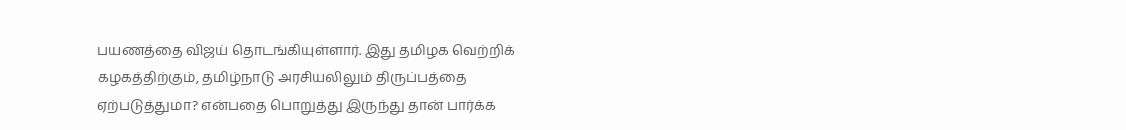பயணத்தை விஜய் தொடங்கியுள்ளார். இது தமிழக வெற்றிக் கழகத்திற்கும், தமிழ்நாடு அரசியலிலும் திருப்பத்தை ஏற்படுத்துமா? என்பதை பொறுத்து இருந்து தான் பார்க்க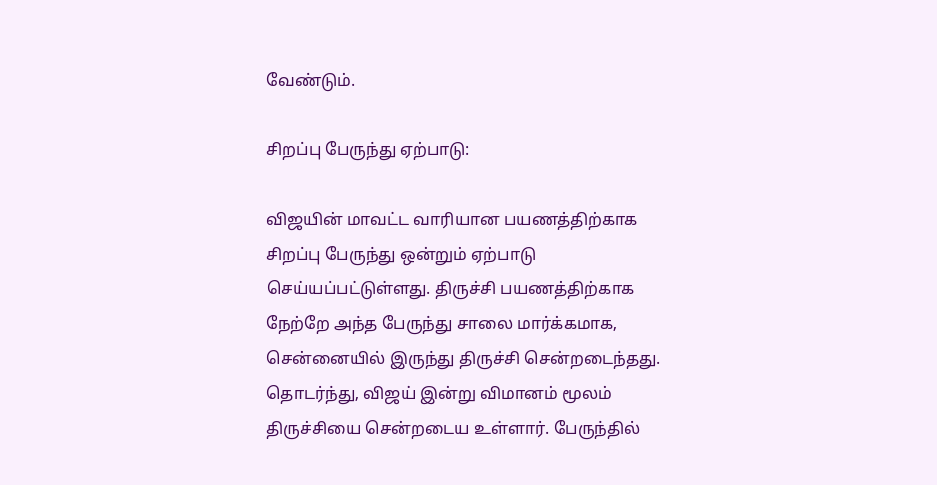வேண்டும்.

சிறப்பு பேருந்து ஏற்பாடு:

விஜயின் மாவட்ட வாரியான பயணத்திற்காக சிறப்பு பேருந்து ஒன்றும் ஏற்பாடு செய்யப்பட்டுள்ளது. திருச்சி பயணத்திற்காக நேற்றே அந்த பேருந்து சாலை மார்க்கமாக, சென்னையில் இருந்து திருச்சி சென்றடைந்தது. தொடர்ந்து, விஜய் இன்று விமானம் மூலம் திருச்சியை சென்றடைய உள்ளார். பேருந்தில்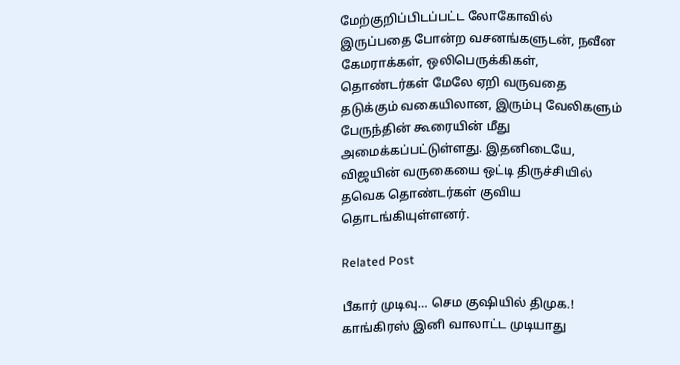மேற்குறிப்பிடப்பட்ட லோகோவில் இருப்பதை போன்ற வசனங்களுடன், நவீன கேமராக்கள், ஒலிபெருக்கிகள், தொண்டர்கள் மேலே ஏறி வருவதை தடுக்கும் வகையிலான, இரும்பு வேலிகளும் பேருந்தின் கூரையின் மீது அமைக்கப்பட்டுள்ளது. இதனிடையே, விஜயின் வருகையை ஒட்டி திருச்சியில் தவெக தொண்டர்கள் குவிய தொடங்கியுள்ளனர்.

Related Post

பீகார் முடிவு… செம குஷியில் திமுக.! காங்கிரஸ் இனி வாலாட்ட முடியாது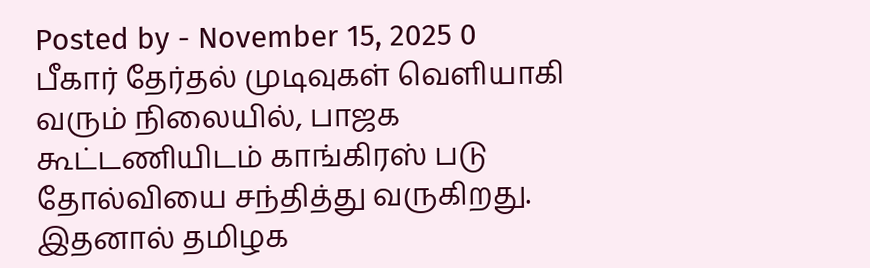Posted by - November 15, 2025 0
பீகார் தேர்தல் முடிவுகள் வெளியாகி வரும் நிலையில், பாஜக கூட்டணியிடம் காங்கிரஸ் படு தோல்வியை சந்தித்து வருகிறது. இதனால் தமிழக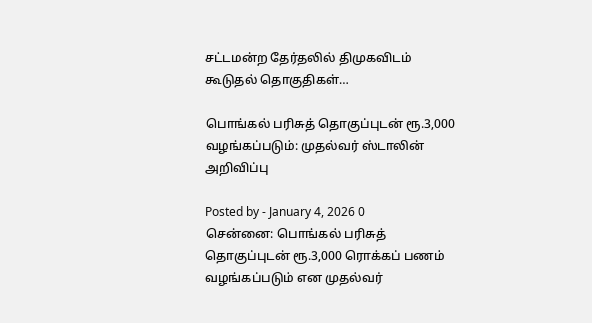சட்டமன்ற தேர்தலில் திமுகவிடம் கூடுதல் தொகுதிகள்…

பொங்கல் பரிசுத் தொகுப்புடன் ரூ.3,000 வழங்கப்படும்: முதல்வர் ஸ்டாலின் அறிவிப்பு

Posted by - January 4, 2026 0
சென்னை: பொங்கல் பரிசுத் தொகுப்புடன் ரூ.3,000 ரொக்கப் பணம் வழங்கப்படும் என முதல்வர்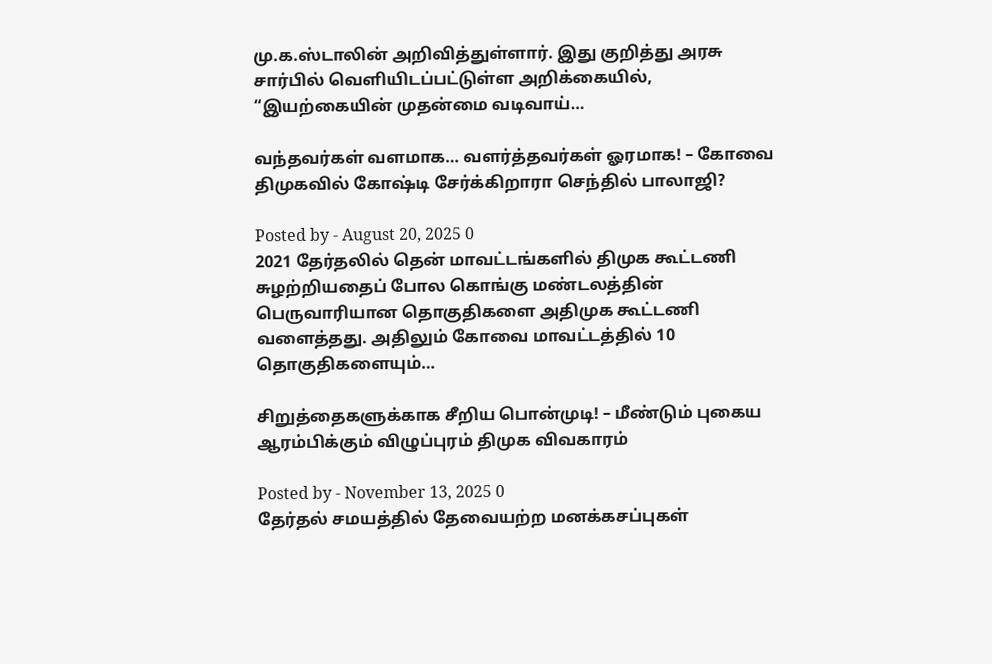மு.க.ஸ்டாலின் அறிவித்துள்ளார். இது குறித்து அரசு சார்பில் வெளியிடப்பட்டுள்ள அறிக்கையில், “இயற்கையின் முதன்மை வடிவாய்…

வந்தவர்கள் வளமாக… வளர்த்தவர்கள் ஓரமாக! – கோவை திமுகவில் கோஷ்டி சேர்க்கிறாரா செந்தில் பாலாஜி?

Posted by - August 20, 2025 0
2021 தேர்தலில் தென் மாவட்டங்களில் திமுக கூட்டணி சுழற்றியதைப் போல கொங்கு மண்டலத்தின் பெருவாரியான தொகுதிகளை அதிமுக கூட்டணி வளைத்தது. அதிலும் கோவை மாவட்டத்தில் 10 தொகுதிகளையும்…

சிறுத்தைகளுக்காக சீறிய பொன்முடி! – மீண்டும் புகைய ஆரம்பிக்கும் விழுப்புரம் திமுக விவகாரம்

Posted by - November 13, 2025 0
தேர்தல் சமயத்தில் தேவையற்ற மனக்கசப்புகள்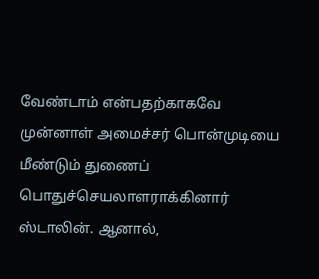வேண்டாம் என்பதற்காகவே முன்னாள் அமைச்சர் பொன்முடியை மீண்டும் துணைப் பொதுச்செயலாளராக்கினார் ஸ்டாலின். ஆனால்,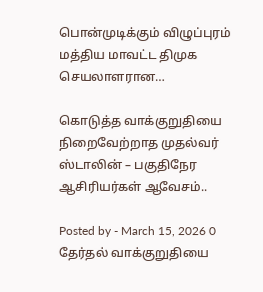பொன்முடிக்கும் விழுப்புரம் மத்திய மாவட்ட திமுக செயலாளரான…

கொடுத்த வாக்குறுதியை நிறைவேற்றாத முதல்வர் ஸ்டாலின் – பகுதிநேர ஆசிரியர்கள் ஆவேசம்..

Posted by - March 15, 2026 0
தேர்தல் வாக்குறுதியை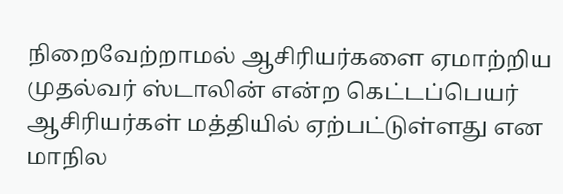நிறைவேற்றாமல் ஆசிரியர்களை ஏமாற்றிய முதல்வர் ஸ்டாலின் என்ற கெட்டப்பெயர் ஆசிரியர்கள் மத்தியில் ஏற்பட்டுள்ளது என மாநில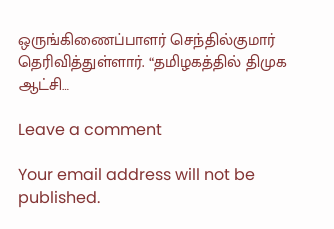ஒருங்கிணைப்பாளர் செந்தில்குமார் தெரிவித்துள்ளார். “தமிழகத்தில் திமுக ஆட்சி…

Leave a comment

Your email address will not be published.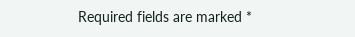Required fields are marked *